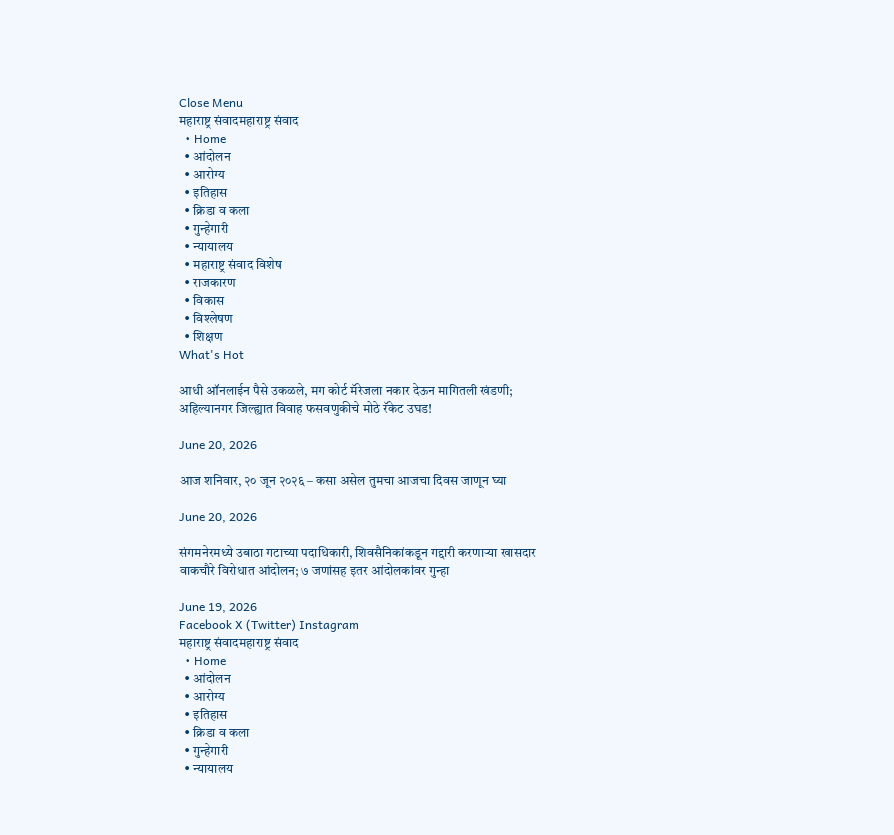Close Menu
महाराष्ट्र संवादमहाराष्ट्र संवाद
  • Home
  • आंदोलन
  • आरोग्य
  • इतिहास
  • क्रिडा व कला
  • गुन्हेगारी
  • न्यायालय
  • महाराष्ट्र संवाद विशेष
  • राजकारण
  • विकास
  • विश्लेषण
  • शिक्षण
What's Hot

आधी ऑनलाईन पैसे उकळले, मग कोर्ट मॅरेजला नकार देऊन मागितली खंडणी; अहिल्यानगर जिल्ह्यात विवाह फसवणुकीचे मोठे रॅकेट उघड!

June 20, 2026

आज शनिवार, २० जून २०२६ – कसा असेल तुमचा आजचा दिवस जाणून घ्या

June 20, 2026

संगमनेरमध्ये उबाठा गटाच्या पदाधिकारी, शिवसैनिकांकडून गद्दारी करणाऱ्या खासदार वाकचौरे विरोधात आंदोलन; ७ जणांसह इतर आंदोलकांवर गुन्हा

June 19, 2026
Facebook X (Twitter) Instagram
महाराष्ट्र संवादमहाराष्ट्र संवाद
  • Home
  • आंदोलन
  • आरोग्य
  • इतिहास
  • क्रिडा व कला
  • गुन्हेगारी
  • न्यायालय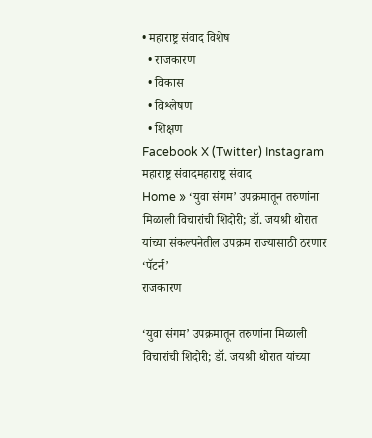• महाराष्ट्र संवाद विशेष
  • राजकारण
  • विकास
  • विश्लेषण
  • शिक्षण
Facebook X (Twitter) Instagram
महाराष्ट्र संवादमहाराष्ट्र संवाद
Home » ‘युवा संगम’ उपक्रमातून तरुणांना मिळाली विचारांची शिदोरी; डॉ. जयश्री थोरात यांच्या संकल्पनेतील उपक्रम राज्यासाठी ठरणार ‘पॅटर्न’
राजकारण

‘युवा संगम’ उपक्रमातून तरुणांना मिळाली विचारांची शिदोरी; डॉ. जयश्री थोरात यांच्या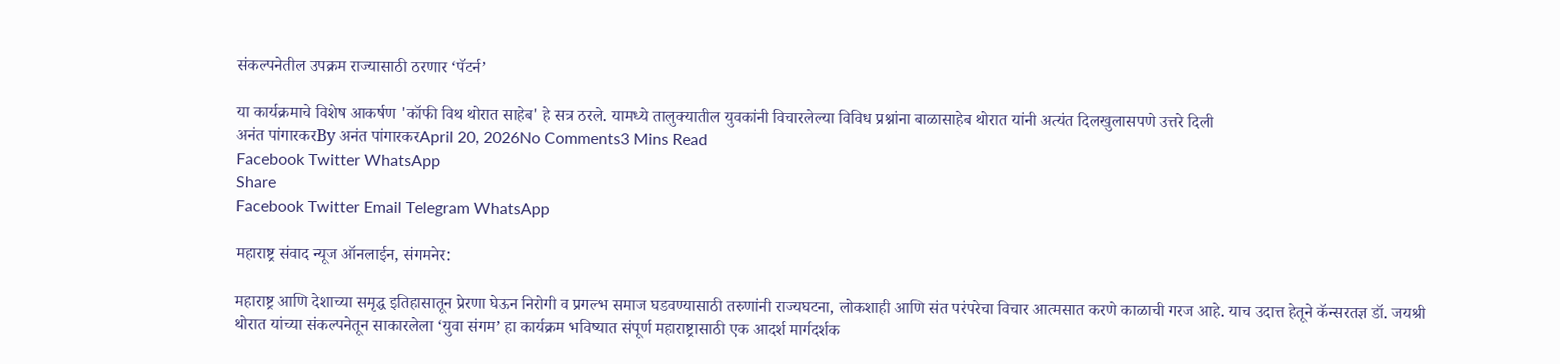संकल्पनेतील उपक्रम राज्यासाठी ठरणार ‘पॅटर्न’

या कार्यक्रमाचे विशेष आकर्षण 'कॉफी विथ थोरात साहेब' हे सत्र ठरले. यामध्ये तालुक्यातील युवकांनी विचारलेल्या विविध प्रश्नांना बाळासाहेब थोरात यांनी अत्यंत दिलखुलासपणे उत्तरे दिली
अनंत पांगारकरBy अनंत पांगारकरApril 20, 2026No Comments3 Mins Read
Facebook Twitter WhatsApp
Share
Facebook Twitter Email Telegram WhatsApp

महाराष्ट्र संवाद न्यूज ऑनलाईन, संगमनेर:

महाराष्ट्र आणि देशाच्या समृद्ध इतिहासातून प्रेरणा घेऊन निरोगी व प्रगल्भ समाज घडवण्यासाठी तरुणांनी राज्यघटना, लोकशाही आणि संत परंपरेचा विचार आत्मसात करणे काळाची गरज आहे. याच उदात्त हेतूने कॅन्सरतज्ञ डॉ. जयश्री थोरात यांच्या संकल्पनेतून साकारलेला ‘युवा संगम’ हा कार्यक्रम भविष्यात संपूर्ण महाराष्ट्रासाठी एक आदर्श मार्गदर्शक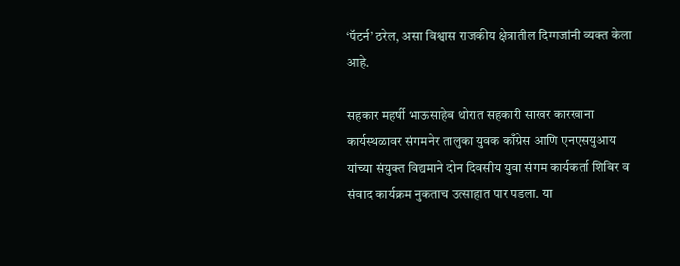‘पॅटर्न’ ठरेल, असा विश्वास राजकीय क्षेत्रातील दिग्गजांनी व्यक्त केला आहे.

सहकार महर्षी भाऊसाहेब थोरात सहकारी साखर कारखाना कार्यस्थळावर संगमनेर तालुका युवक काँग्रेस आणि एनएसयुआय यांच्या संयुक्त विद्यमाने दोन दिवसीय युवा संगम कार्यकर्ता शिबिर व संवाद कार्यक्रम नुकताच उत्साहात पार पडला. या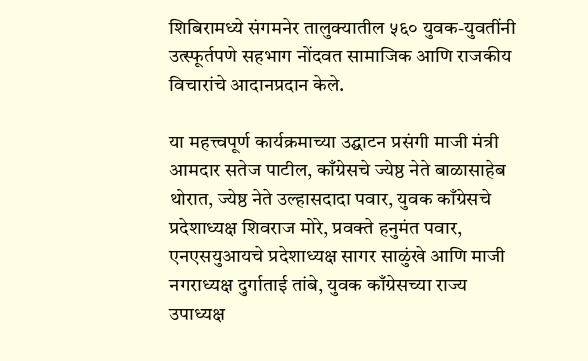शिबिरामध्ये संगमनेर तालुक्यातील ५६० युवक-युवतींनी उत्स्फूर्तपणे सहभाग नोंदवत सामाजिक आणि राजकीय विचारांचे आदानप्रदान केले.

या महत्त्वपूर्ण कार्यक्रमाच्या उद्घाटन प्रसंगी माजी मंत्री आमदार सतेज पाटील, काँग्रेसचे ज्येष्ठ नेते बाळासाहेब थोरात, ज्येष्ठ नेते उल्हासदादा पवार, युवक काँग्रेसचे प्रदेशाध्यक्ष शिवराज मोरे, प्रवक्ते हनुमंत पवार, एनएसयुआयचे प्रदेशाध्यक्ष सागर साळुंखे आणि माजी नगराध्यक्ष दुर्गाताई तांबे, युवक काँग्रेसच्या राज्य उपाध्यक्ष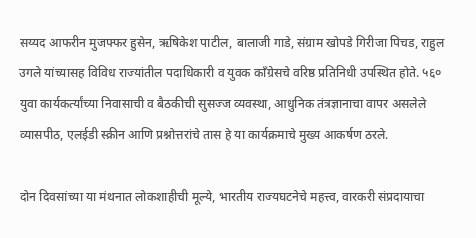सय्यद आफरीन मुजफ्फर हुसेन, ऋषिकेश पाटील, बालाजी गाडे, संग्राम खोपडे गिरीजा पिचड, राहुल उगले यांच्यासह विविध राज्यांतील पदाधिकारी व युवक काँग्रेसचे वरिष्ठ प्रतिनिधी उपस्थित होते. ५६० युवा कार्यकर्त्यांच्या निवासाची व बैठकीची सुसज्ज व्यवस्था, आधुनिक तंत्रज्ञानाचा वापर असलेले व्यासपीठ, एलईडी स्क्रीन आणि प्रश्नोत्तरांचे तास हे या कार्यक्रमाचे मुख्य आकर्षण ठरले.

दोन दिवसांच्या या मंथनात लोकशाहीची मूल्ये, भारतीय राज्यघटनेचे महत्त्व, वारकरी संप्रदायाचा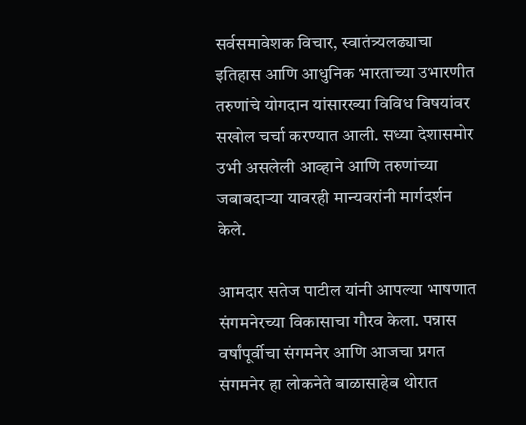सर्वसमावेशक विचार, स्वातंत्र्यलढ्याचा इतिहास आणि आधुनिक भारताच्या उभारणीत तरुणांचे योगदान यांसारख्या विविध विषयांवर सखोल चर्चा करण्यात आली. सध्या देशासमोर उभी असलेली आव्हाने आणि तरुणांच्या जबाबदाऱ्या यावरही मान्यवरांनी मार्गदर्शन केले.

आमदार सतेज पाटील यांनी आपल्या भाषणात संगमनेरच्या विकासाचा गौरव केला. पन्नास वर्षांपूर्वीचा संगमनेर आणि आजचा प्रगत संगमनेर हा लोकनेते बाळासाहेब थोरात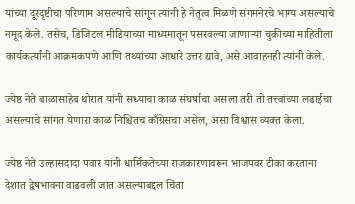यांच्या दूरदृष्टीचा परिणाम असल्याचे सांगून त्यांनी हे नेतृत्व मिळणे संगमनेरचे भाग्य असल्याचे नमूद केले. तसेच, डिजिटल मीडियाच्या माध्यमातून पसरवल्या जाणाऱ्या चुकीच्या माहितीला कार्यकर्त्यांनी आक्रमकपणे आणि तथ्यांच्या आधारे उत्तर द्यावे, असे आवाहनही त्यांनी केले.

ज्येष्ठ नेते बाळासाहेब थोरात यांनी सध्याचा काळ संघर्षाचा असला तरी तो तत्त्वांच्या लढाईचा असल्याचे सांगत येणारा काळ निश्चितच काँग्रेसचा असेल, असा विश्वास व्यक्त केला.

ज्येष्ठ नेते उल्हासदादा पवार यांनी धार्मिकतेच्या राजकारणावरून भाजपवर टीका करताना देशात द्वेषभावना वाढवली जात असल्याबद्दल चिंता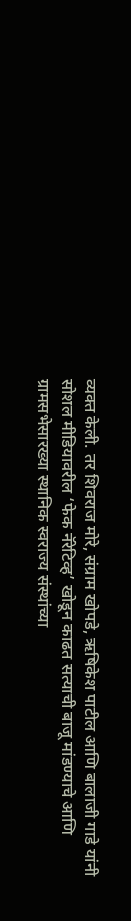व्यक्त केली. तर शिवराज मोरे, संग्राम खोपडे, ऋषिकेश पाटील आणि बालाजी गाडे यांनी सोशल मीडियावरील ‘फेक नॅरेटिव्ह’ खोडून काढत सत्याची बाजू मांडण्याचे आणि ग्रामसभेसारख्या स्थानिक स्वराज्य संस्थांच्या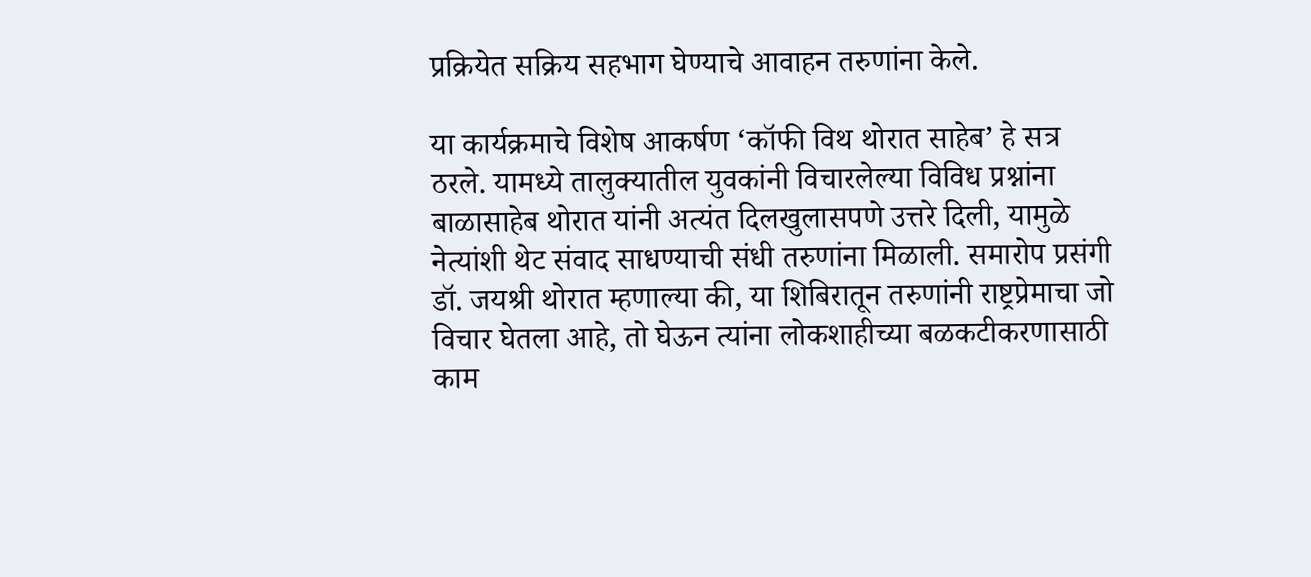प्रक्रियेत सक्रिय सहभाग घेण्याचे आवाहन तरुणांना केले.

या कार्यक्रमाचे विशेष आकर्षण ‘कॉफी विथ थोरात साहेब’ हे सत्र ठरले. यामध्ये तालुक्यातील युवकांनी विचारलेल्या विविध प्रश्नांना बाळासाहेब थोरात यांनी अत्यंत दिलखुलासपणे उत्तरे दिली, यामुळे नेत्यांशी थेट संवाद साधण्याची संधी तरुणांना मिळाली. समारोप प्रसंगी डॉ. जयश्री थोरात म्हणाल्या की, या शिबिरातून तरुणांनी राष्ट्रप्रेमाचा जो विचार घेतला आहे, तो घेऊन त्यांना लोकशाहीच्या बळकटीकरणासाठी काम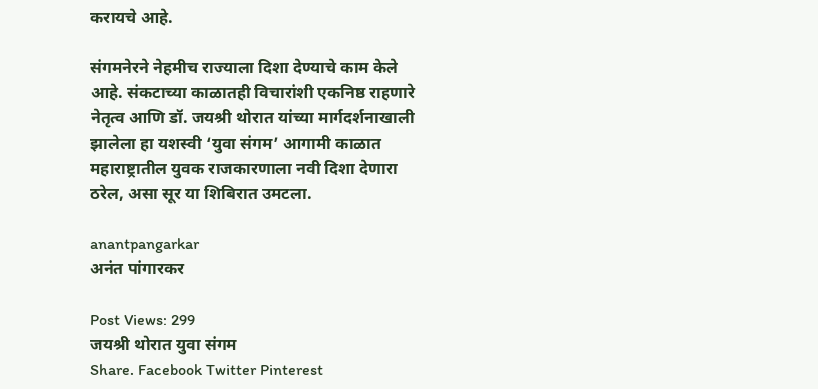करायचे आहे.

संगमनेरने नेहमीच राज्याला दिशा देण्याचे काम केले आहे. संकटाच्या काळातही विचारांशी एकनिष्ठ राहणारे नेतृत्व आणि डॉ. जयश्री थोरात यांच्या मार्गदर्शनाखाली झालेला हा यशस्वी ‘युवा संगम’ आगामी काळात महाराष्ट्रातील युवक राजकारणाला नवी दिशा देणारा ठरेल, असा सूर या शिबिरात उमटला.

anantpangarkar
अनंत पांगारकर

Post Views: 299
जयश्री थोरात युवा संगम
Share. Facebook Twitter Pinterest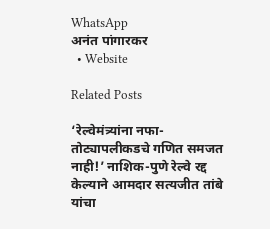WhatsApp
अनंत पांगारकर
  • Website

Related Posts

‘रेल्वेमंत्र्यांना नफा-तोट्यापलीकडचे गणित समजत नाही!’ नाशिक-पुणे रेल्वे रद्द केल्याने आमदार सत्यजीत तांबे यांचा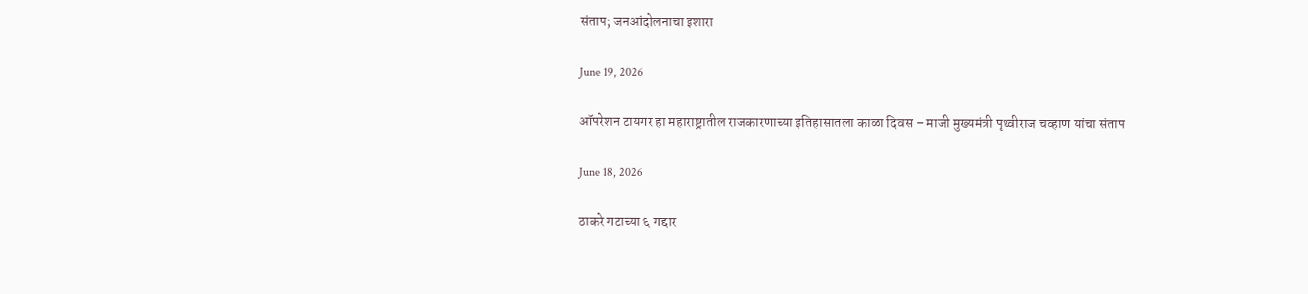संताप; जनआंदोलनाचा इशारा

June 19, 2026

ऑपरेशन टायगर हा महाराष्ट्रातील राजकारणाच्या इतिहासातला काळा दिवस – माजी मुख्यमंत्री पृथ्वीराज चव्हाण यांचा संताप

June 18, 2026

ठाकरे गटाच्या ६ गद्दार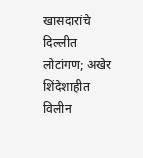खासदारांचे दिल्लीत लोटांगण; अखेर शिंदेशाहीत विलीन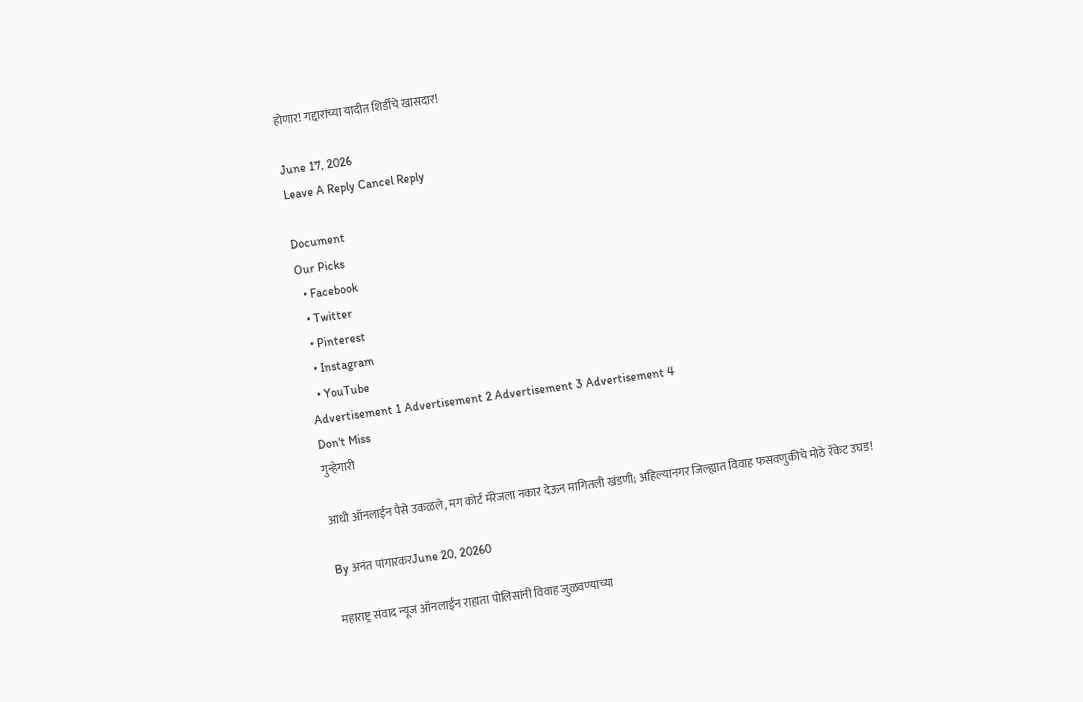होणार! गद्दारांच्या यादीत शिर्डीचे खासदार!

June 17, 2026
Leave A Reply Cancel Reply

Document
Our Picks
  • Facebook
  • Twitter
  • Pinterest
  • Instagram
  • YouTube
Advertisement 1 Advertisement 2 Advertisement 3 Advertisement 4
Don't Miss
गुन्हेगारी

आधी ऑनलाईन पैसे उकळले, मग कोर्ट मॅरेजला नकार देऊन मागितली खंडणी; अहिल्यानगर जिल्ह्यात विवाह फसवणुकीचे मोठे रॅकेट उघड!

By अनंत पांगारकरJune 20, 20260

महाराष्ट्र संवाद न्यूज ऑनलाईन राहाता पोलिसांनी विवाह जुळवण्याच्या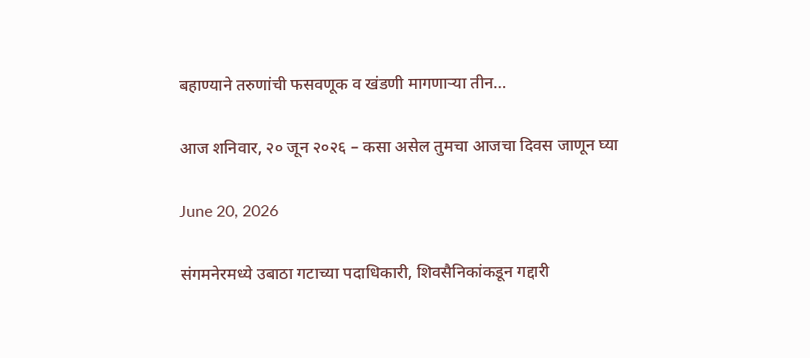बहाण्याने तरुणांची फसवणूक व खंडणी मागणाऱ्या तीन…

आज शनिवार, २० जून २०२६ – कसा असेल तुमचा आजचा दिवस जाणून घ्या

June 20, 2026

संगमनेरमध्ये उबाठा गटाच्या पदाधिकारी, शिवसैनिकांकडून गद्दारी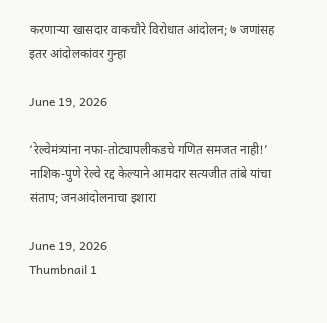करणाऱ्या खासदार वाकचौरे विरोधात आंदोलन; ७ जणांसह इतर आंदोलकांवर गुन्हा

June 19, 2026

‘रेल्वेमंत्र्यांना नफा-तोट्यापलीकडचे गणित समजत नाही!’ नाशिक-पुणे रेल्वे रद्द केल्याने आमदार सत्यजीत तांबे यांचा संताप; जनआंदोलनाचा इशारा

June 19, 2026
Thumbnail 1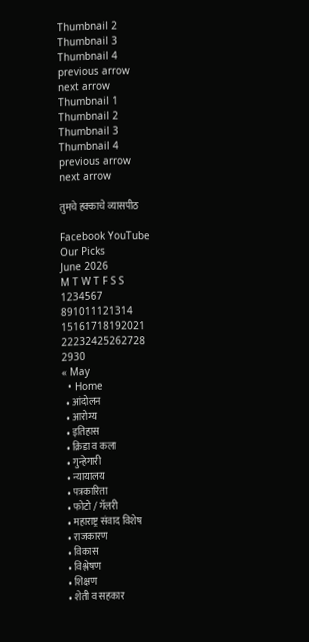Thumbnail 2
Thumbnail 3
Thumbnail 4
previous arrow
next arrow
Thumbnail 1
Thumbnail 2
Thumbnail 3
Thumbnail 4
previous arrow
next arrow

तुमचे हक्काचे व्यासपीठ

Facebook YouTube
Our Picks
June 2026
M T W T F S S
1234567
891011121314
15161718192021
22232425262728
2930
« May
  • Home
  • आंदोलन
  • आरोग्य
  • इतिहास
  • क्रिडा व कला
  • गुन्हेगारी
  • न्यायालय
  • पत्रकारिता
  • फोटो / गॅलरी
  • महाराष्ट्र संवाद विशेष
  • राजकारण
  • विकास
  • विश्लेषण
  • शिक्षण
  • शेती व सहकार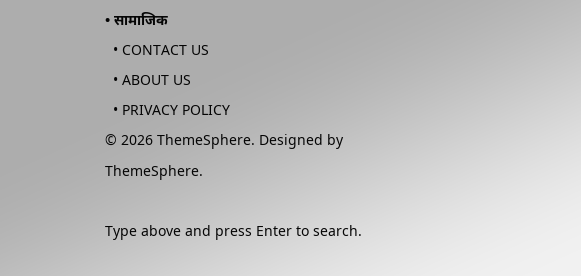• सामाजिक
  • CONTACT US
  • ABOUT US
  • PRIVACY POLICY
© 2026 ThemeSphere. Designed by ThemeSphere.

Type above and press Enter to search.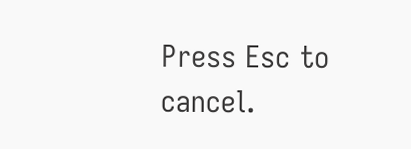Press Esc to cancel.